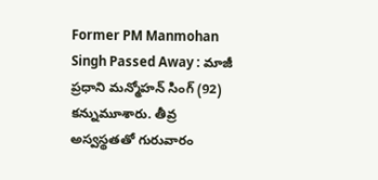Former PM Manmohan Singh Passed Away : మాజీ ప్రధాని మన్మోహన్ సింగ్ (92) కన్నుమూశారు. తీవ్ర అస్వస్థతతో గురువారం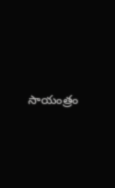సాయంత్రం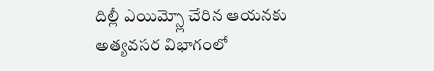దిల్లీ ఎయిమ్స్లో చేరిన ఆయనకు అత్యవసర విభాగంలో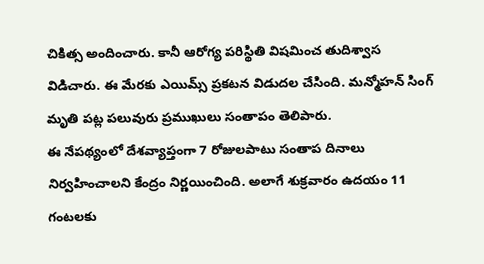చికిత్స అందించారు. కానీ ఆరోగ్య పరిస్థితి విషమించ తుదిశ్వాస విడిచారు. ఈ మేరకు ఎయిమ్స్ ప్రకటన విడుదల చేసింది. మన్మోహన్ సింగ్ మృతి పట్ల పలువురు ప్రముఖులు సంతాపం తెలిపారు.
ఈ నేపథ్యంలో దేశవ్యాప్తంగా 7 రోజులపాటు సంతాప దినాలు నిర్వహించాలని కేంద్రం నిర్ణయించింది. అలాగే శుక్రవారం ఉదయం 11 గంటలకు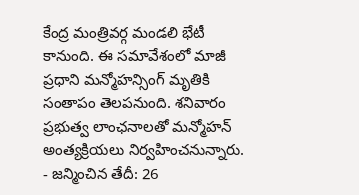కేంద్ర మంత్రివర్గ మండలి భేటీ కానుంది. ఈ సమావేశంలో మాజీ ప్రధాని మన్మోహన్సింగ్ మృతికి సంతాపం తెలపనుంది. శనివారం ప్రభుత్వ లాంఛనాలతో మన్మోహన్ అంత్యక్రియలు నిర్వహించనున్నారు.
- జన్మించిన తేదీ: 26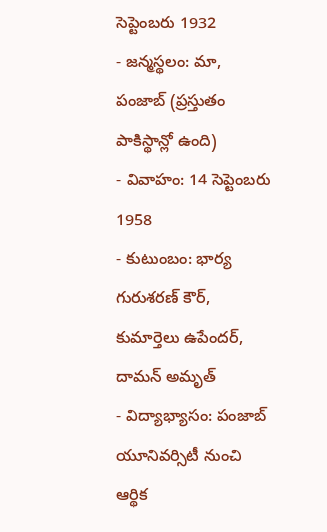సెప్టెంబరు 1932
- జన్మస్థలం: మా, పంజాబ్ (ప్రస్తుతం పాకిస్థాన్లో ఉంది)
- వివాహం: 14 సెప్టెంబరు 1958
- కుటుంబం: భార్య గురుశరణ్ కౌర్, కుమార్తెలు ఉపేందర్, దామన్ అమృత్
- విద్యాభ్యాసం: పంజాబ్ యూనివర్సిటీ నుంచి ఆర్థిక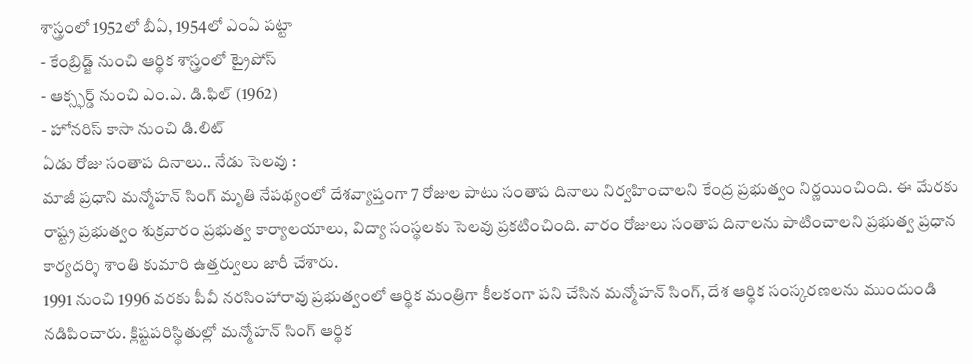శాస్త్రంలో 1952లో బీఏ, 1954లో ఎంఏ పట్టా
- కేంబ్రిడ్జ్ నుంచి ఆర్థిక శాస్త్రంలో ట్రైపోస్
- ఆక్స్ఫర్డ్ నుంచి ఎం.ఎ. డి.ఫిల్ (1962)
- హోనరిస్ కాసా నుంచి డి.లిట్
ఏడు రోజు సంతాప దినాలు.. నేడు సెలవు :
మాజీ ప్రధాని మన్మోహన్ సింగ్ మృతి నేపథ్యంలో దేశవ్యాప్తంగా 7 రోజుల పాటు సంతాప దినాలు నిర్వహించాలని కేంద్ర ప్రభుత్వం నిర్ణయించింది. ఈ మేరకు రాష్ట్ర ప్రభుత్వం శుక్రవారం ప్రభుత్వ కార్యాలయాలు, విద్యా సంస్థలకు సెలవు ప్రకటించింది. వారం రోజులు సంతాప దినాలను పాటించాలని ప్రభుత్వ ప్రధాన కార్యదర్శి శాంతి కుమారి ఉత్తర్వులు జారీ చేశారు.
1991 నుంచి 1996 వరకు పీవీ నరసింహారావు ప్రభుత్వంలో ఆర్థిక మంత్రిగా కీలకంగా పని చేసిన మన్మోహన్ సింగ్, దేశ ఆర్థిక సంస్కరణలను ముందుండి నడిపించారు. క్లిష్టపరిస్థితుల్లో మన్మోహన్ సింగ్ ఆర్థిక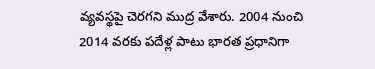వ్యవస్థపై చెరగని ముద్ర వేశారు. 2004 నుంచి 2014 వరకు పదేళ్ల పాటు భారత ప్రధానిగా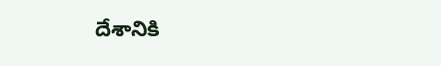దేశానికి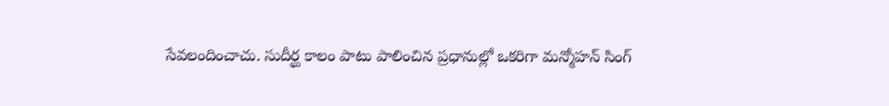సేవలందించాచు. సుదీర్ఘ కాలం పాటు పాలించిన ప్రధానుల్లో ఒకరిగా మన్మోహన్ సింగ్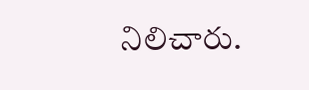నిలిచారు.